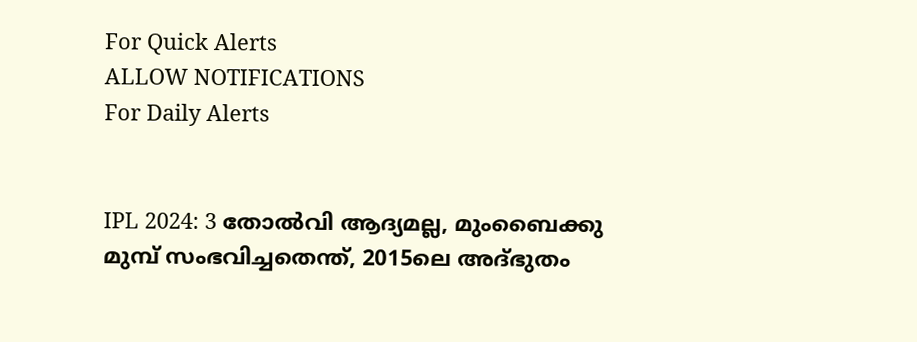For Quick Alerts
ALLOW NOTIFICATIONS
For Daily Alerts


IPL 2024: 3 തോല്‍വി ആദ്യമല്ല, മുംബൈക്കു മുമ്പ് സംഭവിച്ചതെന്ത്, 2015ലെ അദ്ഭുതം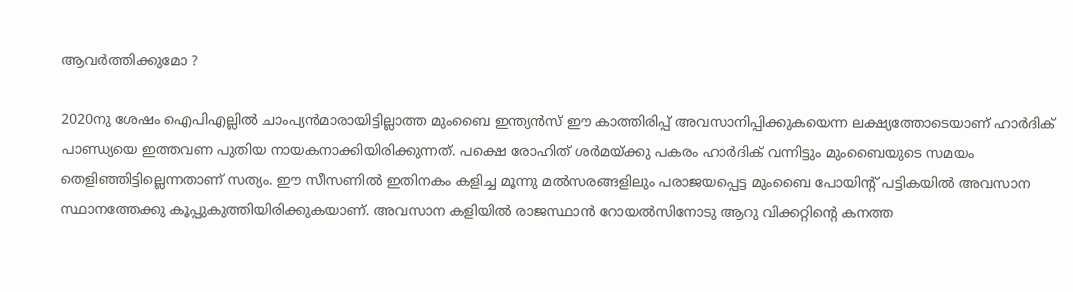ആവര്‍ത്തിക്കുമോ ?

2020നു ശേഷം ഐപിഎല്ലില്‍ ചാംപ്യന്‍മാരായിട്ടില്ലാത്ത മുംബൈ ഇന്ത്യന്‍സ് ഈ കാത്തിരിപ്പ് അവസാനിപ്പിക്കുകയെന്ന ലക്ഷ്യത്തോടെയാണ് ഹാര്‍ദിക് പാണ്ഡ്യയെ ഇത്തവണ പുതിയ നായകനാക്കിയിരിക്കുന്നത്. പക്ഷെ രോഹിത് ശര്‍മയ്ക്കു പകരം ഹാര്‍ദിക് വന്നിട്ടും മുംബൈയുടെ സമയം തെളിഞ്ഞിട്ടില്ലെന്നതാണ് സത്യം. ഈ സീസണില്‍ ഇതിനകം കളിച്ച മൂന്നു മല്‍സരങ്ങളിലും പരാജയപ്പെട്ട മുംബൈ പോയിന്റ് പട്ടികയില്‍ അവസാന സ്ഥാനത്തേക്കു കൂപ്പുകുത്തിയിരിക്കുകയാണ്. അവസാന കളിയില്‍ രാജസ്ഥാന്‍ റോയല്‍സിനോടു ആറു വിക്കറ്റിന്റെ കനത്ത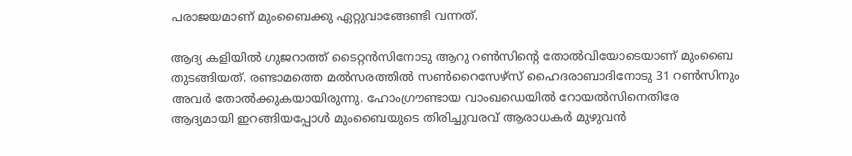പരാജയമാണ് മുംബൈക്കു ഏറ്റുവാങ്ങേണ്ടി വന്നത്.

ആദ്യ കളിയില്‍ ഗുജറാത്ത് ടൈറ്റന്‍സിനോടു ആറു റണ്‍സിന്റെ തോല്‍വിയോടെയാണ് മുംബൈ തുടങ്ങിയത്. രണ്ടാമത്തെ മല്‍സരത്തില്‍ സണ്‍റൈസേഴ്‌സ് ഹൈദരാബാദിനോടു 31 റണ്‍സിനും അവര്‍ തോല്‍ക്കുകയായിരുന്നു. ഹോംഗ്രൗണ്ടായ വാംഖഡെയില്‍ റോയല്‍സിനെതിരേ ആദ്യമായി ഇറങ്ങിയപ്പോള്‍ മുംബൈയുടെ തിരിച്ചുവരവ് ആരാധകര്‍ മുഴുവന്‍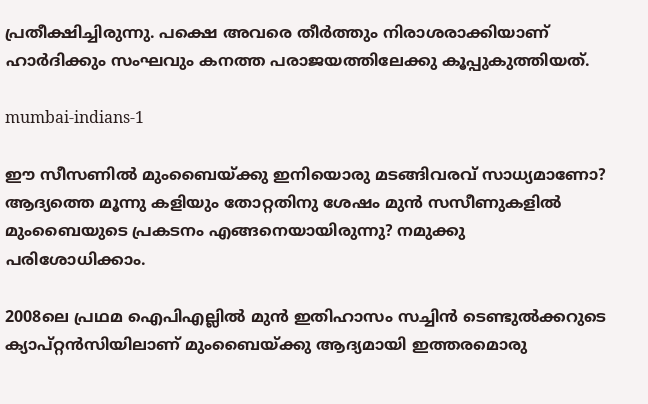പ്രതീക്ഷിച്ചിരുന്നു. പക്ഷെ അവരെ തീര്‍ത്തും നിരാശരാക്കിയാണ് ഹാര്‍ദിക്കും സംഘവും കനത്ത പരാജയത്തിലേക്കു കൂപ്പുകുത്തിയത്.

mumbai-indians-1

ഈ സീസണില്‍ മുംബൈയ്ക്കു ഇനിയൊരു മടങ്ങിവരവ് സാധ്യമാണോ? ആദ്യത്തെ മൂന്നു കളിയും തോറ്റതിനു ശേഷം മുന്‍ സസീണുകളില്‍ മുംബൈയുടെ പ്രകടനം എങ്ങനെയായിരുന്നു? നമുക്കു പരിശോധിക്കാം.

2008ലെ പ്രഥമ ഐപിഎല്ലില്‍ മുന്‍ ഇതിഹാസം സച്ചിന്‍ ടെണ്ടുല്‍ക്കറുടെ ക്യാപ്റ്റന്‍സിയിലാണ് മുംബൈയ്ക്കു ആദ്യമായി ഇത്തരമൊരു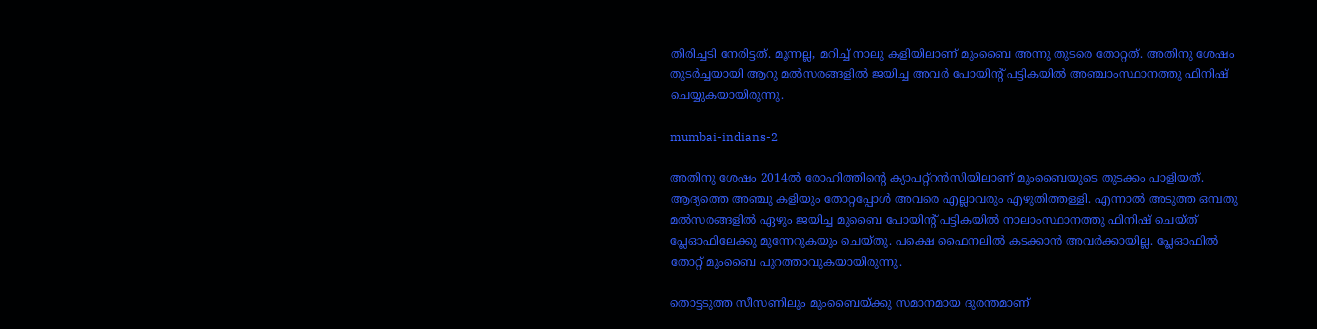തിരിച്ചടി നേരിട്ടത്. മൂന്നല്ല, മറിച്ച് നാലു കളിയിലാണ് മുംബൈ അന്നു തുടരെ തോറ്റത്. അതിനു ശേഷം തുടര്‍ച്ചയായി ആറു മല്‍സരങ്ങളില്‍ ജയിച്ച അവര്‍ പോയിന്റ് പട്ടികയില്‍ അഞ്ചാംസ്ഥാനത്തു ഫിനിഷ് ചെയ്യുകയായിരുന്നു.

mumbai-indians-2

അതിനു ശേഷം 2014ല്‍ രോഹിത്തിന്റെ ക്യാപറ്റ്‌റന്‍സിയിലാണ് മുംബൈയുടെ തുടക്കം പാളിയത്. ആദ്യത്തെ അഞ്ചു കളിയും തോറ്റപ്പോള്‍ അവരെ എല്ലാവരും എഴുതിത്തള്ളി. എന്നാല്‍ അടുത്ത ഒമ്പതു മല്‍സരങ്ങളില്‍ ഏഴും ജയിച്ച മുബൈ പോയിന്റ് പട്ടികയില്‍ നാലാംസ്ഥാനത്തു ഫിനിഷ് ചെയ്ത് പ്ലേഓഫിലേക്കു മുന്നേറുകയും ചെയ്തു. പക്ഷെ ഫൈനലില്‍ കടക്കാന്‍ അവര്‍ക്കായില്ല. പ്ലേഓഫില്‍ തോറ്റ് മുംബൈ പുറത്താവുകയായിരുന്നു.

തൊട്ടടുത്ത സീസണിലും മുംബൈയ്ക്കു സമാനമായ ദുരന്തമാണ്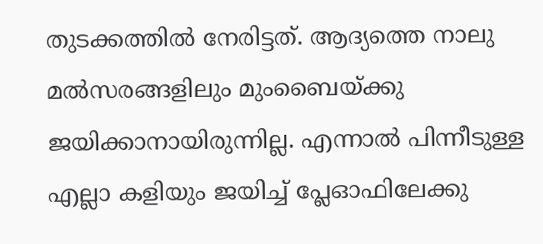തുടക്കത്തില്‍ നേരിട്ടത്. ആദ്യത്തെ നാലു മല്‍സരങ്ങളിലും മുംബൈയ്ക്കു ജയിക്കാനായിരുന്നില്ല. എന്നാല്‍ പിന്നീടുള്ള എല്ലാ കളിയും ജയിച്ച് പ്ലേഓഫിലേക്കു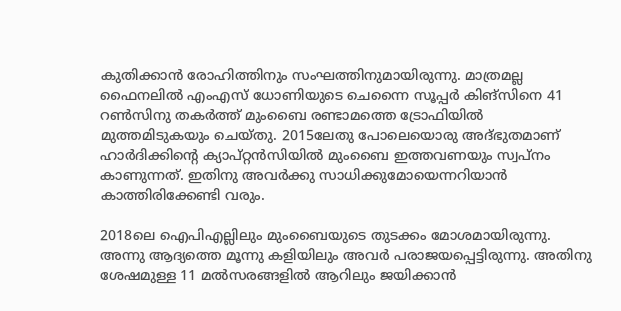കുതിക്കാന്‍ രോഹിത്തിനും സംഘത്തിനുമായിരുന്നു. മാത്രമല്ല ഫൈനലില്‍ എംഎസ് ധോണിയുടെ ചെന്നൈ സൂപ്പര്‍ കിങ്‌സിനെ 41 റണ്‍സിനു തകര്‍ത്ത് മുംബൈ രണ്ടാമത്തെ ട്രോഫിയില്‍ മുത്തമിടുകയും ചെയ്തു. 2015ലേതു പോലെയൊരു അദ്ഭുതമാണ് ഹാര്‍ദിക്കിന്റെ ക്യാപ്റ്റന്‍സിയില്‍ മുംബൈ ഇത്തവണയും സ്വപ്‌നം കാണുന്നത്. ഇതിനു അവര്‍ക്കു സാധിക്കുമോയെന്നറിയാന്‍ കാത്തിരിക്കേണ്ടി വരും.

2018ലെ ഐപിഎല്ലിലും മുംബൈയുടെ തുടക്കം മോശമായിരുന്നു. അന്നു ആദ്യത്തെ മൂന്നു കളിയിലും അവര്‍ പരാജയപ്പെട്ടിരുന്നു. അതിനു ശേഷമുള്ള 11 മല്‍സരങ്ങളില്‍ ആറിലും ജയിക്കാന്‍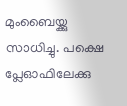മുംബൈയ്ക്കു സാധിച്ചു. പക്ഷെ പ്ലേഓഫിലേക്കു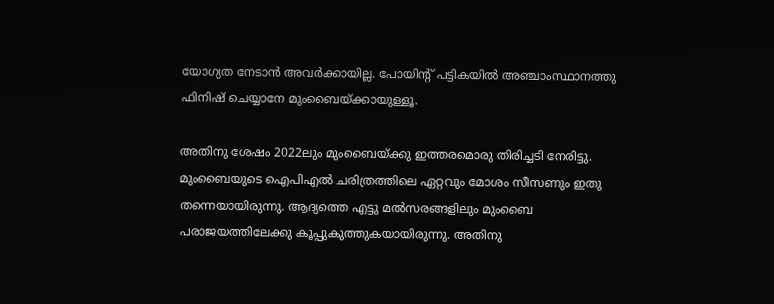യോഗ്യത നേടാന്‍ അവര്‍ക്കായില്ല. പോയിന്റ് പട്ടികയില്‍ അഞ്ചാംസ്ഥാനത്തു ഫിനിഷ് ചെയ്യാനേ മുംബൈയ്ക്കായുള്ളൂ.

അതിനു ശേഷം 2022ലും മുംബൈയ്ക്കു ഇത്തരമൊരു തിരിച്ചടി നേരിട്ടു. മുംബൈയുടെ ഐപിഎല്‍ ചരിത്രത്തിലെ ഏറ്റവും മോശം സീസണും ഇതു തന്നെയായിരുന്നു. ആദ്യത്തെ എട്ടു മല്‍സരങ്ങളിലും മുംബൈ പരാജയത്തിലേക്കു കൂപ്പുകുത്തുകയായിരുന്നു. അതിനു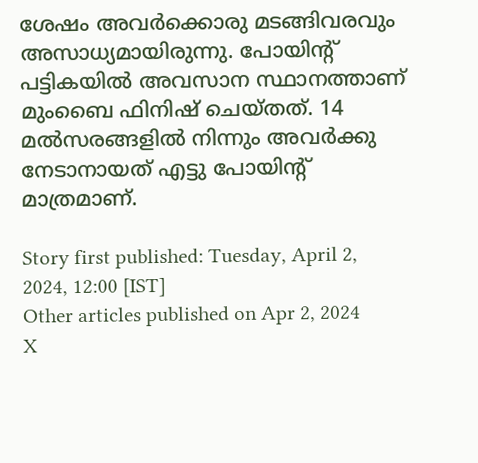ശേഷം അവര്‍ക്കൊരു മടങ്ങിവരവും അസാധ്യമായിരുന്നു. പോയിന്റ് പട്ടികയില്‍ അവസാന സ്ഥാനത്താണ് മുംബൈ ഫിനിഷ് ചെയ്തത്. 14 മല്‍സരങ്ങളില്‍ നിന്നും അവര്‍ക്കു നേടാനായത് എട്ടു പോയിന്റ് മാത്രമാണ്.

Story first published: Tuesday, April 2, 2024, 12:00 [IST]
Other articles published on Apr 2, 2024
X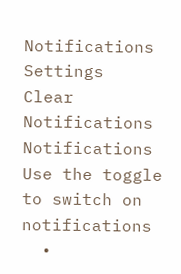Notifications
Settings
Clear Notifications
Notifications
Use the toggle to switch on notifications
  •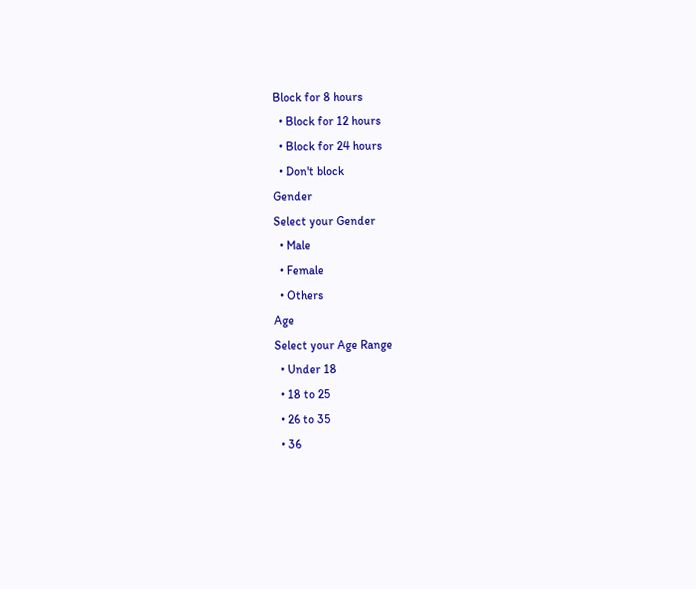Block for 8 hours
  • Block for 12 hours
  • Block for 24 hours
  • Don't block
Gender
Select your Gender
  • Male
  • Female
  • Others
Age
Select your Age Range
  • Under 18
  • 18 to 25
  • 26 to 35
  • 36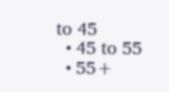to 45
  • 45 to 55
  • 55+